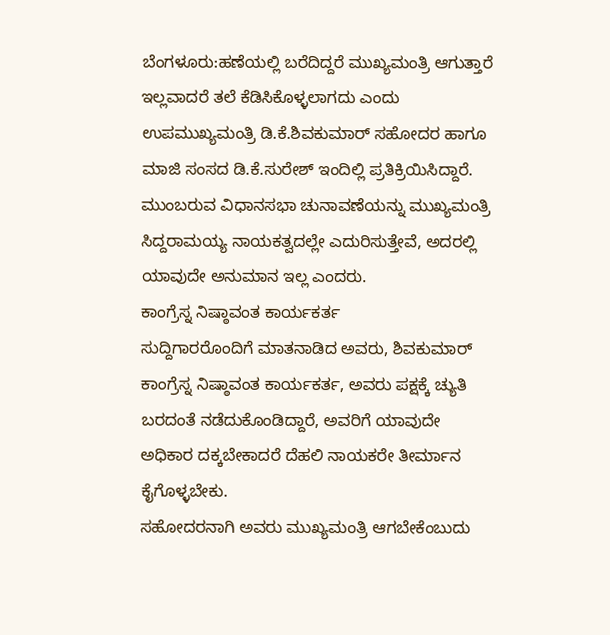ಬೆಂಗಳೂರು:ಹಣೆಯಲ್ಲಿ ಬರೆದಿದ್ದರೆ ಮುಖ್ಯಮಂತ್ರಿ ಆಗುತ್ತಾರೆ ಇಲ್ಲವಾದರೆ ತಲೆ ಕೆಡಿಸಿಕೊಳ್ಳಲಾಗದು ಎಂದು ಉಪಮುಖ್ಯಮಂತ್ರಿ ಡಿ.ಕೆ.ಶಿವಕುಮಾರ್ ಸಹೋದರ ಹಾಗೂ ಮಾಜಿ ಸಂಸದ ಡಿ.ಕೆ.ಸುರೇಶ್ ಇಂದಿಲ್ಲಿ ಪ್ರತಿಕ್ರಿಯಿಸಿದ್ದಾರೆ.
ಮುಂಬರುವ ವಿಧಾನಸಭಾ ಚುನಾವಣೆಯನ್ನು ಮುಖ್ಯಮಂತ್ರಿ ಸಿದ್ದರಾಮಯ್ಯ ನಾಯಕತ್ವದಲ್ಲೇ ಎದುರಿಸುತ್ತೇವೆ, ಅದರಲ್ಲಿ ಯಾವುದೇ ಅನುಮಾನ ಇಲ್ಲ ಎಂದರು.
ಕಾಂಗ್ರೆಸ್ನ ನಿಷ್ಠಾವಂತ ಕಾರ್ಯಕರ್ತ
ಸುದ್ದಿಗಾರರೊಂದಿಗೆ ಮಾತನಾಡಿದ ಅವರು, ಶಿವಕುಮಾರ್ ಕಾಂಗ್ರೆಸ್ನ ನಿಷ್ಠಾವಂತ ಕಾರ್ಯಕರ್ತ, ಅವರು ಪಕ್ಷಕ್ಕೆ ಚ್ಯುತಿ ಬರದಂತೆ ನಡೆದುಕೊಂಡಿದ್ದಾರೆ, ಅವರಿಗೆ ಯಾವುದೇ ಅಧಿಕಾರ ದಕ್ಕಬೇಕಾದರೆ ದೆಹಲಿ ನಾಯಕರೇ ತೀರ್ಮಾನ ಕೈಗೊಳ್ಳಬೇಕು.
ಸಹೋದರನಾಗಿ ಅವರು ಮುಖ್ಯಮಂತ್ರಿ ಆಗಬೇಕೆಂಬುದು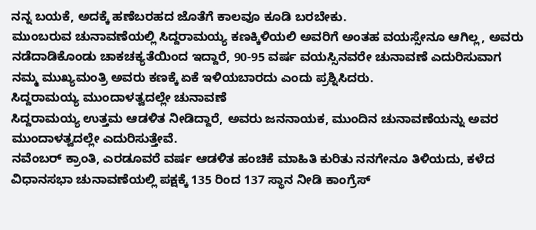ನನ್ನ ಬಯಕೆ, ಅದಕ್ಕೆ ಹಣೆಬರಹದ ಜೊತೆಗೆ ಕಾಲವೂ ಕೂಡಿ ಬರಬೇಕು.
ಮುಂಬರುವ ಚುನಾವಣೆಯಲ್ಲಿ ಸಿದ್ದರಾಮಯ್ಯ ಕಣಕ್ಕಿಳಿಯಲಿ ಅವರಿಗೆ ಅಂತಹ ವಯಸ್ಸೇನೂ ಆಗಿಲ್ಲ, ಅವರು ನಡೆದಾಡಿಕೊಂಡು ಚಾಕಚಕ್ಯತೆಯಿಂದ ಇದ್ದಾರೆ, 90-95 ವರ್ಷ ವಯಸ್ಸಿನವರೇ ಚುನಾವಣೆ ಎದುರಿಸುವಾಗ ನಮ್ಮ ಮುಖ್ಯಮಂತ್ರಿ ಅವರು ಕಣಕ್ಕೆ ಏಕೆ ಇಳಿಯಬಾರದು ಎಂದು ಪ್ರಶ್ನಿಸಿದರು.
ಸಿದ್ದರಾಮಯ್ಯ ಮುಂದಾಳತ್ವದಲ್ಲೇ ಚುನಾವಣೆ
ಸಿದ್ದರಾಮಯ್ಯ ಉತ್ತಮ ಆಡಳಿತ ನೀಡಿದ್ದಾರೆ, ಅವರು ಜನನಾಯಕ, ಮುಂದಿನ ಚುನಾವಣೆಯನ್ನು ಅವರ ಮುಂದಾಳತ್ವದಲ್ಲೇ ಎದುರಿಸುತ್ತೇವೆ.
ನವೆಂಬರ್ ಕ್ರಾಂತಿ, ಎರಡೂವರೆ ವರ್ಷ ಆಡಳಿತ ಹಂಚಿಕೆ ಮಾಹಿತಿ ಕುರಿತು ನನಗೇನೂ ತಿಳಿಯದು, ಕಳೆದ ವಿಧಾನಸಭಾ ಚುನಾವಣೆಯಲ್ಲಿ ಪಕ್ಷಕ್ಕೆ 135 ರಿಂದ 137 ಸ್ಥಾನ ನೀಡಿ ಕಾಂಗ್ರೆಸ್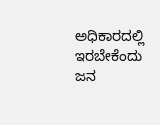ಅಧಿಕಾರದಲ್ಲಿ ಇರಬೇಕೆಂದು ಜನ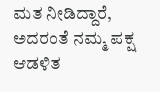ಮತ ನೀಡಿದ್ದಾರೆ, ಅದರಂತೆ ನಮ್ಮ ಪಕ್ಷ ಆಡಳಿತ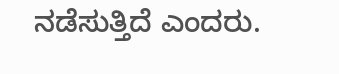ನಡೆಸುತ್ತಿದೆ ಎಂದರು.